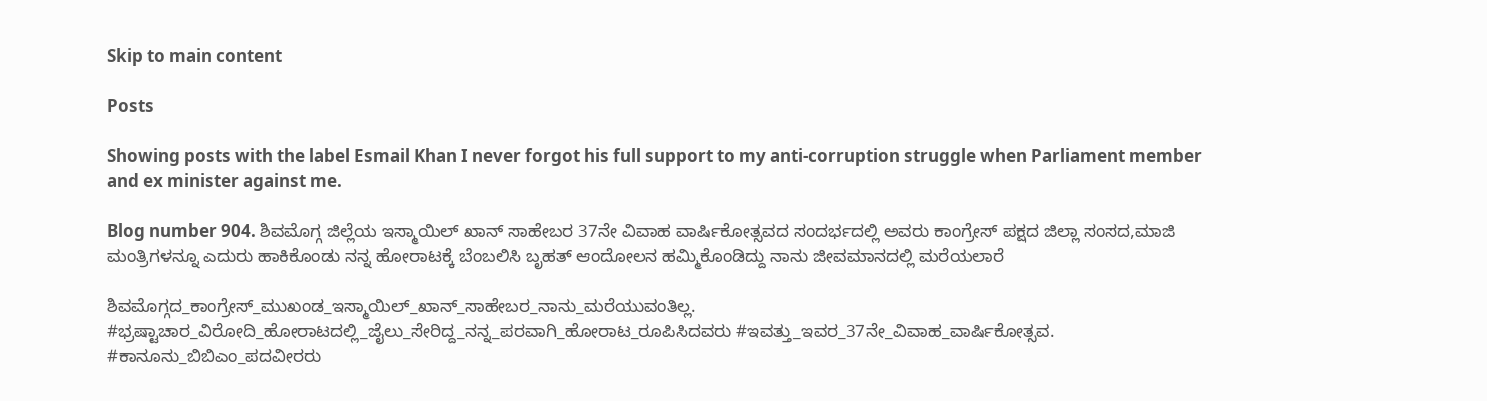Skip to main content

Posts

Showing posts with the label Esmail Khan I never forgot his full support to my anti-corruption struggle when Parliament member and ex minister against me.

Blog number 904. ಶಿವಮೊಗ್ಗ ಜಿಲ್ಲೆಯ ಇಸ್ಮಾಯಿಲ್ ಖಾನ್ ಸಾಹೇಬರ 37ನೇ ವಿವಾಹ ವಾರ್ಷಿಕೋತ್ಸವದ ಸಂದರ್ಭದಲ್ಲಿ ಅವರು ಕಾಂಗ್ರೇಸ್ ಪಕ್ಷದ ಜಿಲ್ಲಾ ಸಂಸದ,ಮಾಜಿ ಮಂತ್ರಿಗಳನ್ನೂ ಎದುರು ಹಾಕಿಕೊಂಡು ನನ್ನ ಹೋರಾಟಕ್ಕೆ ಬೆಂಬಲಿಸಿ ಬೃಹತ್ ಆಂದೋಲನ ಹಮ್ಮಿಕೊಂಡಿದ್ದು ನಾನು ಜೀವಮಾನದಲ್ಲಿ ಮರೆಯಲಾರೆ

ಶಿವಮೊಗ್ಗದ_ಕಾಂಗ್ರೇಸ್_ಮುಖಂಡ_ಇಸ್ಮಾಯಿಲ್_ಖಾನ್_ಸಾಹೇಬರ_ನಾನು_ಮರೆಯುವಂತಿಲ್ಲ. #ಭ್ರಷ್ಟಾಚಾರ_ವಿರೋದಿ_ಹೋರಾಟದಲ್ಲಿ_ಜೈಲು_ಸೇರಿದ್ದ_ನನ್ನ_ಪರವಾಗಿ_ಹೋರಾಟ_ರೂಪಿಸಿದವರು #ಇವತ್ತು_ಇವರ_37ನೇ_ವಿವಾಹ_ವಾರ್ಷಿಕೋತ್ಸವ. #ಕಾನೂನು_ಬಿಬಿಎಂ_ಪದವೀರರು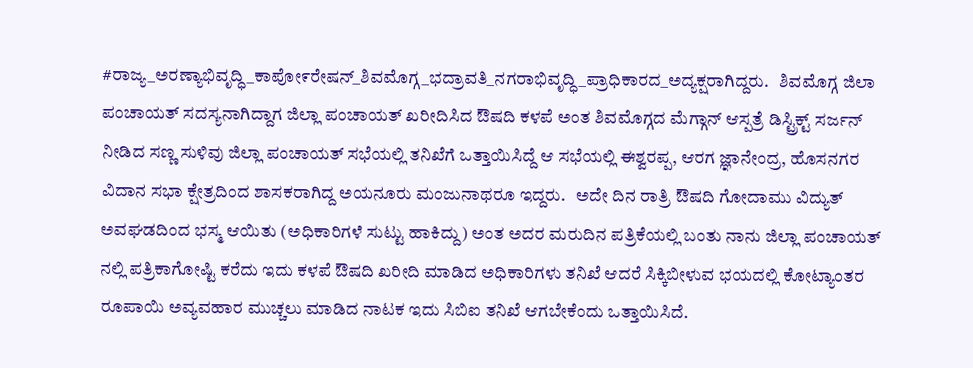#ರಾಜ್ಯ_ಅರಣ್ಯಾಭಿವೃದ್ಧಿ_ಕಾಪೋ೯ರೇಷನ್_ಶಿವಮೊಗ್ಗ_ಭದ್ರಾವತಿ_ನಗರಾಭಿವೃದ್ಧಿ_ಪ್ರಾಧಿಕಾರದ_ಅದ್ಯಕ್ಷರಾಗಿದ್ದರು.   ಶಿವಮೊಗ್ಗ ಜಿಲಾ ಪಂಚಾಯತ್ ಸದಸ್ಯನಾಗಿದ್ದಾಗ ಜಿಲ್ಲಾ ಪಂಚಾಯತ್ ಖರೀದಿಸಿದ ಔಷದಿ ಕಳಪೆ ಅಂತ ಶಿವಮೊಗ್ಗದ ಮೆಗ್ಗಾನ್ ಆಸ್ಪತ್ರೆ ಡಿಸ್ಟ್ರಿಕ್ಟ್ ಸರ್ಜನ್ ನೀಡಿದ ಸಣ್ಣ ಸುಳಿವು ಜಿಲ್ಲಾ ಪಂಚಾಯತ್ ಸಭೆಯಲ್ಲಿ ತನಿಖೆಗೆ ಒತ್ತಾಯಿಸಿದ್ದೆ ಆ ಸಭೆಯಲ್ಲಿ ಈಶ್ವರಪ್ಪ, ಆರಗ ಜ್ಞಾನೇಂದ್ರ, ಹೊಸನಗರ ವಿದಾನ ಸಭಾ ಕ್ಷೇತ್ರದಿಂದ ಶಾಸಕರಾಗಿದ್ದ ಅಯನೂರು ಮಂಜುನಾಥರೂ ಇದ್ದರು.   ಅದೇ ದಿನ ರಾತ್ರಿ ಔಷದಿ ಗೋದಾಮು ವಿದ್ಯುತ್ ಅವಘಡದಿಂದ ಭಸ್ಮ ಆಯಿತು (ಅಧಿಕಾರಿಗಳೆ ಸುಟ್ಟು ಹಾಕಿದ್ದು) ಅಂತ ಅದರ ಮರುದಿನ ಪತ್ರಿಕೆಯಲ್ಲಿ ಬಂತು ನಾನು ಜಿಲ್ಲಾ ಪಂಚಾಯತ್ ನಲ್ಲಿ ಪತ್ರಿಕಾಗೋಷ್ಟಿ ಕರೆದು ಇದು ಕಳಪೆ ಔಷದಿ ಖರೀದಿ ಮಾಡಿದ ಅಧಿಕಾರಿಗಳು ತನಿಖೆ ಆದರೆ ಸಿಕ್ಕಿಬೀಳುವ ಭಯದಲ್ಲಿ ಕೋಟ್ಯಾಂತರ ರೂಪಾಯಿ ಅವ್ಯವಹಾರ ಮುಚ್ಚಲು ಮಾಡಿದ ನಾಟಕ ಇದು ಸಿಬಿಐ ತನಿಖೆ ಆಗಬೇಕೆಂದು ಒತ್ತಾಯಿಸಿದೆ.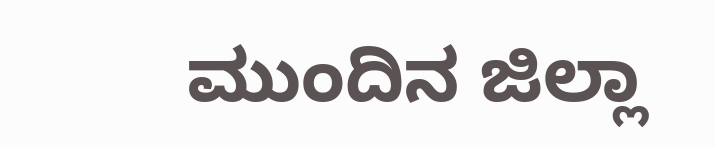ಮುಂದಿನ ಜಿಲ್ಲಾ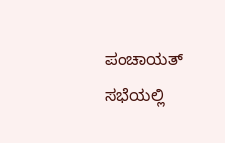ಪಂಚಾಯತ್ ಸಭೆಯಲ್ಲಿ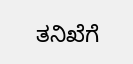ತನಿಖೆಗೆ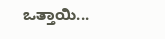ಒತ್ತಾಯಿ...